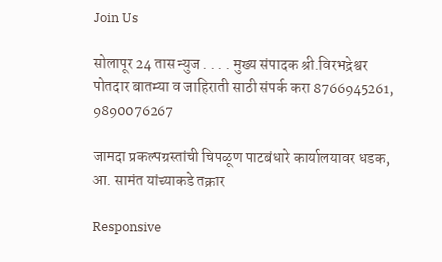Join Us

सोलापूर 24 तास न्युज . . . . मुख्य संपादक श्री.विरभद्रेश्वर पोतदार बातम्या व जाहिराती साठी संपर्क करा 8766945261, 9890076267

जामदा प्रकल्पग्रस्तांची चिपळूण पाटबंधारे कार्यालयावर धडक, आ. सामंत यांच्याकडे तक्रार

Responsive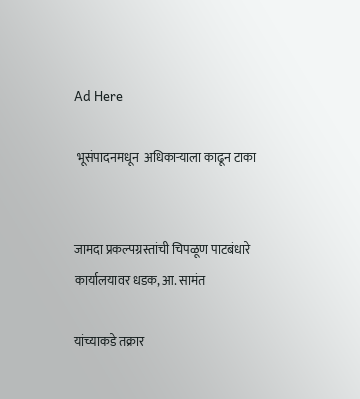Ad Here

 भूसंपादनमधून  अधिकाऱ्याला काढून टाका


जामदा प्रकल्पग्रस्तांची चिपळूण पाटबंधारे कार्यालयावर धडक, आ. सामंत

यांच्याकडे तक्रार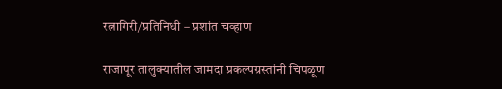रत्नागिरी/प्रतिनिधी – प्रशांत चव्हाण

राजापूर तालुक्यातील जामदा प्रकल्पग्रस्तांनी चिपळूण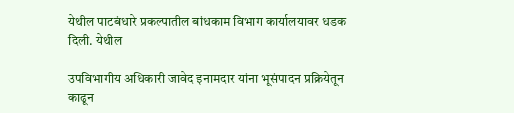येथील पाटबंधारे प्रकल्पातील बांधकाम विभाग कार्यालयावर धडक दिली. येथील

उपविभागीय अधिकारी जावेद इनामदार यांना भूसंपादन प्रक्रियेतून काढून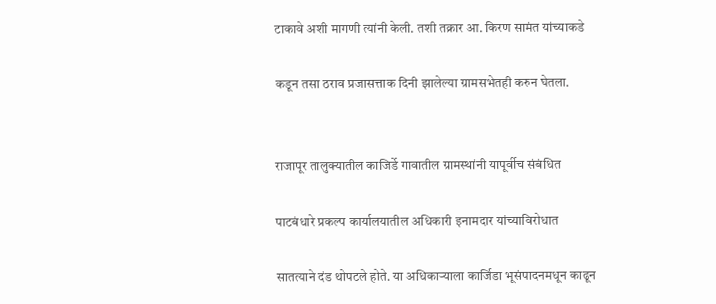टाकावे अशी मागणी त्यांनी केली. तशी तक्रार आ. किरण सामंत यांच्याकडे

कडून तसा ठराव प्रजासत्ताक दिनी झालेल्या ग्रामसभेतही करुन घेतला.


राजापूर तालुक्यातील काजिर्डे गावातील ग्रामस्थांनी यापूर्वीच संबंधित

पाटबंधारे प्रकल्प कार्यालयातील अधिकारी इनामदार यांच्याविरोधात

सातत्याने दंड थोपटले होते. या अधिकाऱ्याला कार्जिडा भूसंपादनमधून काढून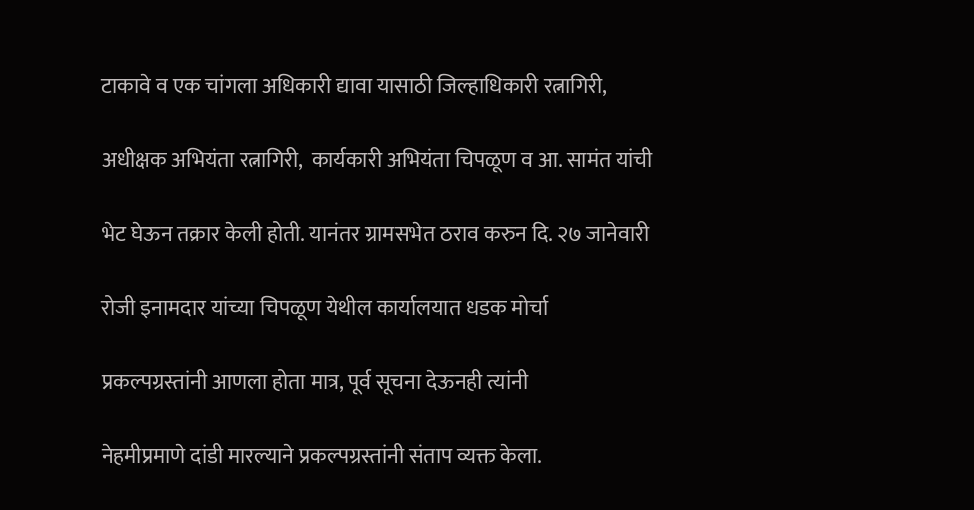टाकावे व एक चांगला अधिकारी द्यावा यासाठी जिल्हाधिकारी रत्नागिरी,

अधीक्षक अभियंता रत्नागिरी,  कार्यकारी अभियंता चिपळूण व आ. सामंत यांची

भेट घेऊन तक्रार केली होती. यानंतर ग्रामसभेत ठराव करुन दि. २७ जानेवारी

रोजी इनामदार यांच्या चिपळूण येथील कार्यालयात धडक मोर्चा

प्रकल्पग्रस्तांनी आणला होता मात्र, पूर्व सूचना देऊनही त्यांनी

नेहमीप्रमाणे दांडी मारल्याने प्रकल्पग्रस्तांनी संताप व्यक्त केला.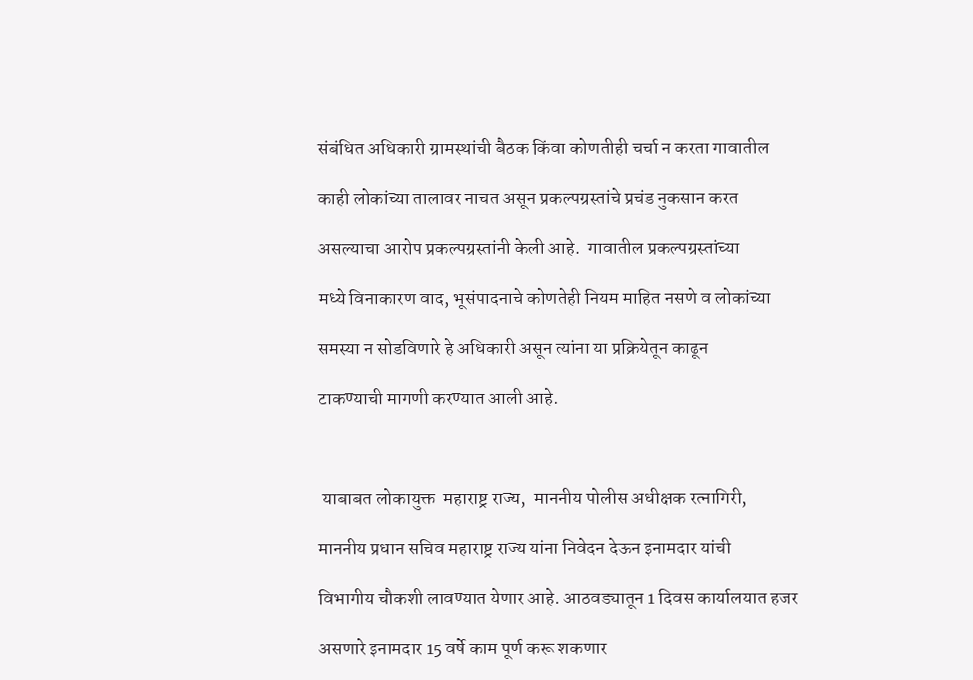संबंधित अधिकारी ग्रामस्थांची बैठक किंवा कोणतीही चर्चा न करता गावातील

काही लोकांच्या तालावर नाचत असून प्रकल्पग्रस्तांचे प्रचंड नुकसान करत

असल्याचा आरोप प्रकल्पग्रस्तांनी केली आहे.  गावातील प्रकल्पग्रस्तांच्या

मध्ये विनाकारण वाद, भूसंपादनाचे कोणतेही नियम माहित नसणे व लोकांच्या

समस्या न सोडविणारे हे अधिकारी असून त्यांना या प्रक्रियेतून काढून

टाकण्याची मागणी करण्यात आली आहे.



 याबाबत लोकायुक्त  महाराष्ट्र राज्य,  माननीय पोलीस अधीक्षक रत्नागिरी,

माननीय प्रधान सचिव महाराष्ट्र राज्य यांना निवेदन देऊन इनामदार यांची

विभागीय चौकशी लावण्यात येणार आहे. आठवड्यातून 1 दिवस कार्यालयात हजर

असणारे इनामदार 15 वर्षे काम पूर्ण करू शकणार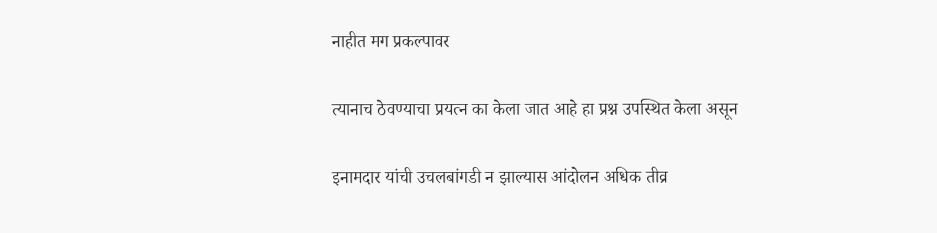नाहीत मग प्रकल्पावर

त्यानाच ठेवण्याचा प्रयत्न का केला जात आहे हा प्रश्न उपस्थित केला असून

इनामदार यांची उचलबांगडी न झाल्यास आंदोलन अधिक तीव्र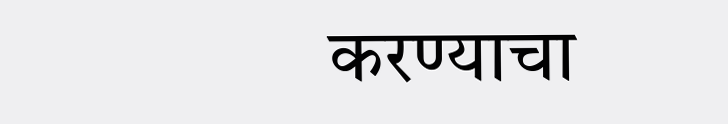करण्याचा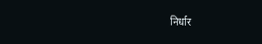निर्धार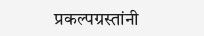प्रकल्पग्रस्तांनी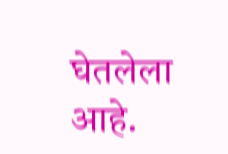घेतलेला आहे.